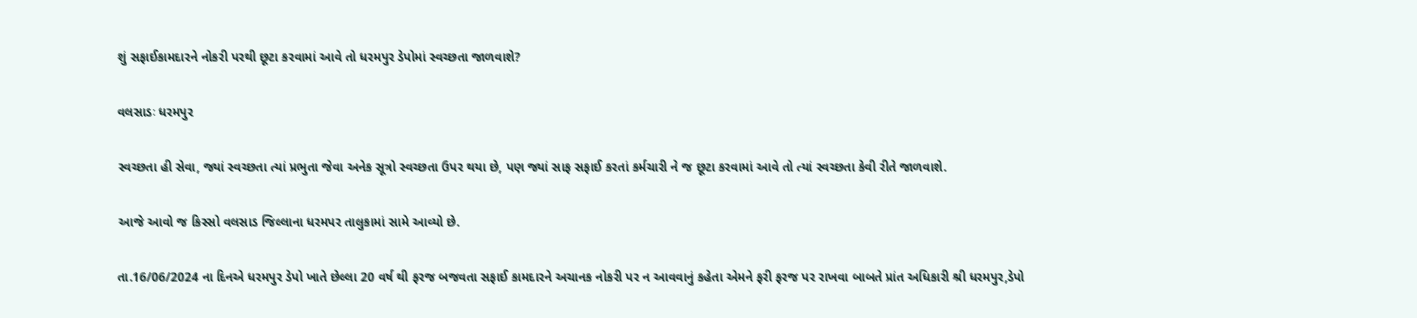શું સફાઈકામદારને નોકરી પરથી છૂટા કરવામાં આવે તો ધરમપુર ડેપોમાં સ્વચ્છતા જાળવાશે?

વલસાડઃ ધરમપુર

સ્વચ્છતા હી સેવા, જ્યાં સ્વચ્છતા ત્યાં પ્રભુતા જેવા અનેક સૂત્રો સ્વચ્છતા ઉપર થયા છે, પણ જ્યાં સાફ સફાઈ કરતાં કર્મચારી ને જ છૂટા કરવામાં આવે તો ત્યાં સ્વચ્છતા કેવી રીતે જાળવાશે.

આજે આવો જ કિસ્સો વલસાડ જિલ્લાના ધરમપર તાલુકામાં સામે આવ્યો છે.

તા.16/06/2024 ના દિનએ ધરમપુર ડેપો ખાતે છેલ્લા 20 વર્ષ થી ફરજ બજવતા સફાઈ કામદારને અચાનક નોકરી પર ન આવવાનું કહેતા એમને ફરી ફરજ પર રાખવા બાબતે પ્રાંત અધિકારી શ્રી ધરમપુર,ડેપો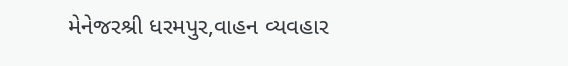મેનેજરશ્રી ધરમપુર,વાહન વ્યવહાર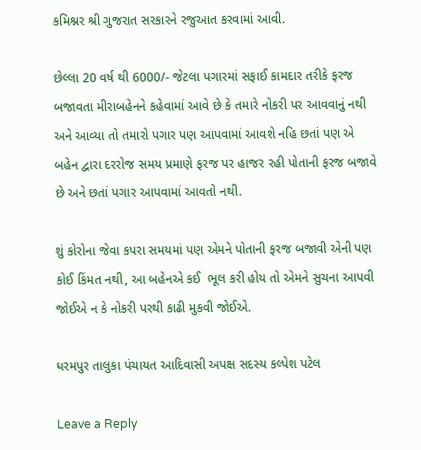કમિશ્નર શ્રી ગુજરાત સરકારને રજુઆત કરવામાં આવી.

છેલ્લા 20 વર્ષ થી 6000/- જેટલા પગારમાં સફાઈ કામદાર તરીકે ફરજ બજાવતા મીરાબહેનને કહેવામાં આવે છે કે તમારે નોકરી પર આવવાનું નથી અને આવ્યા તો તમારો પગાર પણ આપવામાં આવશે નહિ છતાં પણ એ બહેન દ્વારા દરરોજ સમય પ્રમાણે ફરજ પર હાજર રહી પોતાની ફરજ બજાવે છે અને છતાં પગાર આપવામાં આવતો નથી.

શું કોરોના જેવા કપરા સમયમાં પણ એમને પોતાની ફરજ બજાવી એની પણ કોઈ કિંમત નથી, આ બહેનએ કઈ  ભૂલ કરી હોય તો એમને સુચના આપવી જોઈએ ન કે નોકરી પરથી કાઢી મુકવી જોઈએ.

ધરમપુર તાલુકા પંચાયત આદિવાસી અપક્ષ સદસ્ય કલ્પેશ પટેલ

Leave a Reply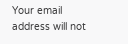Your email address will not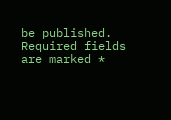be published. Required fields are marked *